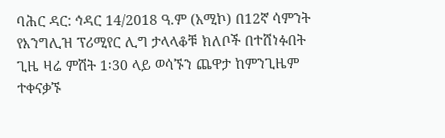ባሕር ዳር: ኅዳር 14/2018 ዓ.ም (አሚኮ) በ12ኛ ሳምንት የእንግሊዝ ፕሪሚየር ሊግ ታላላቆቹ ክለቦች በተሸነፉበት ጊዜ ዛሬ ምሽት 1፡30 ላይ ወሳኙን ጨዋታ ከምንጊዜም ተቀናቃኙ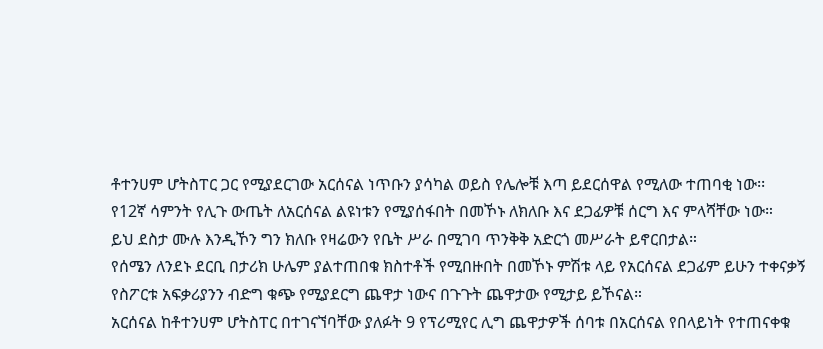ቶተንሀም ሆትስፐር ጋር የሚያደርገው አርሰናል ነጥቡን ያሳካል ወይስ የሌሎቹ እጣ ይደርሰዋል የሚለው ተጠባቂ ነው፡፡
የ12ኛ ሳምንት የሊጉ ውጤት ለአርሰናል ልዩነቱን የሚያሰፋበት በመኾኑ ለክለቡ እና ደጋፊዎቹ ሰርግ እና ምላሻቸው ነው።
ይህ ደስታ ሙሉ እንዲኾን ግን ክለቡ የዛሬውን የቤት ሥራ በሚገባ ጥንቅቅ አድርጎ መሥራት ይኖርበታል።
የሰሜን ለንደኑ ደርቢ በታሪክ ሁሌም ያልተጠበቁ ክስተቶች የሚበዙበት በመኾኑ ምሽቱ ላይ የአርሰናል ደጋፊም ይሁን ተቀናቃኝ የስፖርቱ አፍቃሪያንን ብድግ ቁጭ የሚያደርግ ጨዋታ ነውና በጉጉት ጨዋታው የሚታይ ይኾናል።
አርሰናል ከቶተንሀም ሆትስፐር በተገናኘባቸው ያለፉት 9 የፕሪሚየር ሊግ ጨዋታዎች ሰባቱ በአርሰናል የበላይነት የተጠናቀቁ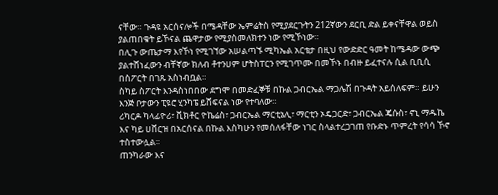ናቸው። ጉዳዩ አርሰናሎች በሜዳቸው ኤምሬትስ የሚያደርጉትን 212ኛውን ደርቢ ድል ይቀናቸዋል ወይስ ያልጠበቁት ይኾናል ጨዋታው የሚያስመለክተን ነው የሚኾነው።
በሊጉ ውጤታማ እየኾነ የሚገኘው አሠልጣኙ ሚካኤል አርቴታ በዚህ የውድድር ዓመት ከሜዳው ውጭ ያልተሸነፈውን ብቸኛው ክለብ ቶተንሀም ሆትስፐርን የሚገጥሙ በመኾኑ በብዙ ይፈተናሉ ሲል ቢቢሲ በስፖርት በገጹ አስነብቧል።
ስካይ ስፖርት እንዳስነበበው ደግሞ በመድፈኞቹ በኩል ጋብርኤል ማጋሌሽ በጉዳት አይሰለፍም። ይሁን እንጅ ቦታውን ፒዩሮ ሂንካፔ ይሸፍናል ነው የተባለው።
ሪካርዶ ካላፊዮሪ፣ ቪክቶር ዮኬሬስ፣ ጋብርኤል ማርቲኔሊ፣ ማርቲን ኦዴጋርድ፣ ጋብርኤል ጄሱስ፣ ኖኒ ማዱኬ እና ካይ ሀቨርዝ በአርሰናል በኩል እስካሁን የመሰለፋቸው ነገር ስላልተረጋገጠ የቡድኑ ጥምረት የሳሳ ኾኖ ተስተውሏል፡፡
ጠንካራው እና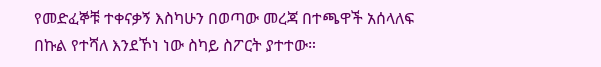የመድፈኞቹ ተቀናቃኝ እስካሁን በወጣው መረጃ በተጫዋች አሰላለፍ በኩል የተሻለ እንደኾነ ነው ስካይ ስፖርት ያተተው።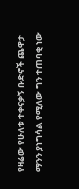የዛሬው የሁለቱ ተቀናቃኝ ቡድኖች ጨዋታ ማንን ያነግሳል የሚለው ግን ተጠባቂ ነው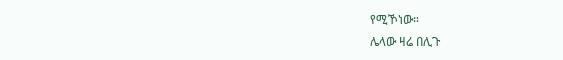የሚኾነው።
ሌላው ዛሬ በሊጉ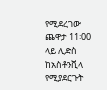የሚደረገው ጨዋታ 11፡00 ላይ ሊድስ ከአስቶንቪላ የሚያደርጉት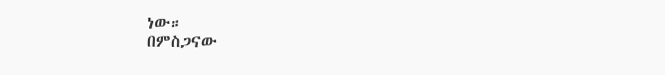ነው።
በምስጋናው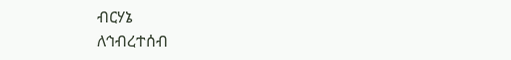ብርሃኔ
ለኅብረተሰብ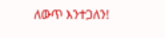ለውጥ እንተጋለን!